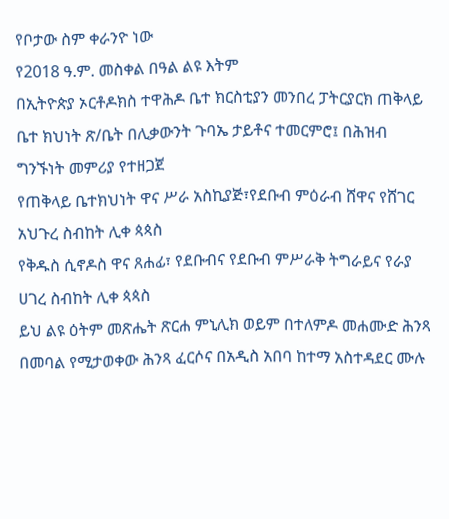የቦታው ስም ቀራንዮ ነው
የ2018 ዓ.ም. መስቀል በዓል ልዩ እትም
በኢትዮጵያ ኦርቶዶክስ ተዋሕዶ ቤተ ክርስቲያን መንበረ ፓትርያርክ ጠቅላይ ቤተ ክህነት ጽ/ቤት በሊቃውንት ጉባኤ ታይቶና ተመርምሮ፤ በሕዝብ ግንኙነት መምሪያ የተዘጋጀ
የጠቅላይ ቤተክህነት ዋና ሥራ አስኪያጅ፣የደቡብ ምዕራብ ሸዋና የሸገር አህጉረ ስብከት ሊቀ ጳጳስ
የቅዱስ ሲኖዶስ ዋና ጸሐፊ፣ የደቡብና የደቡብ ምሥራቅ ትግራይና የራያ ሀገረ ስብከት ሊቀ ጳጳስ
ይህ ልዩ ዕትም መጽሔት ጽርሐ ምኒሊክ ወይም በተለምዶ መሐሙድ ሕንጻ በመባል የሚታወቀው ሕንጻ ፈርሶና በአዲስ አበባ ከተማ አስተዳደር ሙሉ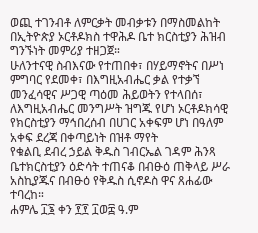ወጪ ተገንብቶ ለምርቃት መብቃቱን በማስመልከት በኢትዮጵያ ኦርቶዶክስ ተዋሕዶ ቤተ ክርስቲያን ሕዝብ ግንኙነት መምሪያ ተዘጋጀ።
ሁለንተናዊ ስብእናው የተጠበቀ፣ በሃይማኖትና በሥነ ምግባር የደመቀ፣ በእግዚአብሔር ቃል የተቃኘ መንፈሳዊና ሥጋዊ ጣዕመ ሕይወትን የተላበሰ፣ ለእግዚአብሔር መንግሥት ዝግጁ የሆነ ኦርቶዶክሳዊ የክርስቲያን ማኅበረሰብ በሀገር አቀፍም ሆነ በዓለም አቀፍ ደረጃ በቀጣይነት በዝቶ ማየት
የቁልቢ ደብረ ኃይል ቅዱስ ገብርኤል ገዳም ሕንጻ ቤተክርስቲያን ዕድሳት ተጠናቆ በብፁዕ ጠቅላይ ሥራ አስኪያጁና በብፁዕ የቅዱስ ሲኖዶስ ዋና ጸሐፊው ተባረከ።
ሐምሌ ፲፮ ቀን ፻፻ ፲ወ፰ ዓ.ም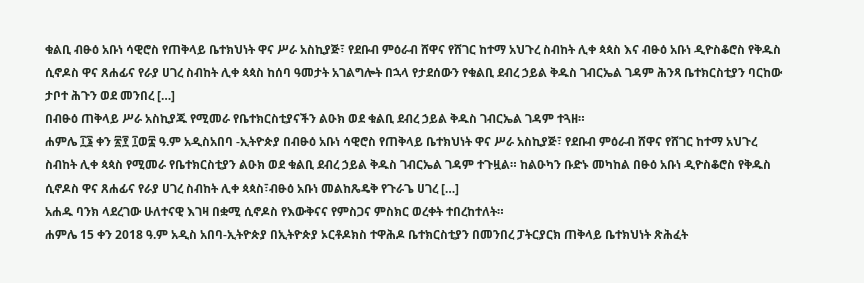ቁልቢ ብፁዕ አቡነ ሳዊሮስ የጠቅላይ ቤተክህነት ዋና ሥራ አስኪያጅ፣ የደቡብ ምዕራብ ሸዋና የሸገር ከተማ አህጉረ ስብከት ሊቀ ጳጳስ እና ብፁዕ አቡነ ዲዮስቆሮስ የቅዱስ ሲኖዶስ ዋና ጸሐፊና የራያ ሀገረ ስብከት ሊቀ ጳጳስ ከሰባ ዓመታት አገልግሎት በኋላ የታደሰውን የቁልቢ ደብረ ኃይል ቅዱስ ገብርኤል ገዳም ሕንጻ ቤተክርስቲያን ባርከው ታቦተ ሕጉን ወደ መንበረ […]
በብፁዕ ጠቅላይ ሥራ አስኪያጁ የሚመራ የቤተክርስቲያናችን ልዑክ ወደ ቁልቢ ደብረ ኃይል ቅዱስ ገብርኤል ገዳም ተጓዘ።
ሐምሌ ፲፮ ቀን ፳፻ ፲ወ፰ ዓ.ም አዲስአበባ -ኢትዮጵያ በብፁዕ አቡነ ሳዊሮስ የጠቅላይ ቤተክህነት ዋና ሥራ አስኪያጅ፣ የደቡብ ምዕራብ ሸዋና የሸገር ከተማ አህጉረ ስብከት ሊቀ ጳጳስ የሚመራ የቤተክርስቲያን ልዑክ ወደ ቁልቢ ደብረ ኃይል ቅዱስ ገብርኤል ገዳም ተጉዟል። ከልዑካን ቡድኑ መካከል በፁዕ አቡነ ዲዮስቆሮስ የቅዱስ ሲኖዶስ ዋና ጸሐፊና የራያ ሀገረ ስብከት ሊቀ ጳጳስ፣ብፁዕ አቡነ መልከጼዴቅ የጉራጌ ሀገረ […]
አሐዱ ባንክ ላደረገው ሁለተናዊ እገዛ በቋሚ ሲኖዶስ የእውቅናና የምስጋና ምስክር ወረቀት ተበረከተለት።
ሐምሌ 15 ቀን 2018 ዓ.ም አዲስ አበባ-ኢትዮጵያ በኢትዮጵያ ኦርቶዶክስ ተዋሕዶ ቤተክርስቲያን በመንበረ ፓትርያርክ ጠቅላይ ቤተክህነት ጽሕፈት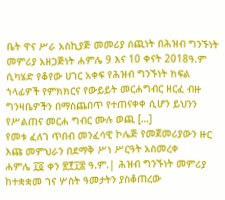ቤት ዋና ሥራ አስኪያጅ መመሪያ ሰጪነት በሕዝብ ግንኙነት መምሪያ አዘጋጅነት ሐምሌ 9 እና 10 ቀናት 2018ዓ.ም ሲካሄድ የቆየው ሀገር አቀፍ የሕዝብ ግንኙነት ክፍል ኀላፊዎች የምክክርና የውይይት መርሐግብር ዘርፈ ብዙ ግንዛቤዎችን በማስጨበጥ የተጠናቀቀ ሲሆን ይህንን የሥልጠና መርሐ ግብር ሙሉ ወጪ […]
የመቱ ፈለገ ጥበብ መንፈሳዊ ኮሌጅ የመጀመሪያውን ዙር እጩ መምህራን በደማቅ ሥነ ሥርዓት አስመረቀ
ሐምሌ ፲፬ ቀን ፳፻፲፰ ዓ.ም.| ሕዝብ ግንኙነት መምሪያ ከተቋቋመ ገና ሦስት ዓመታትን ያስቆጠረው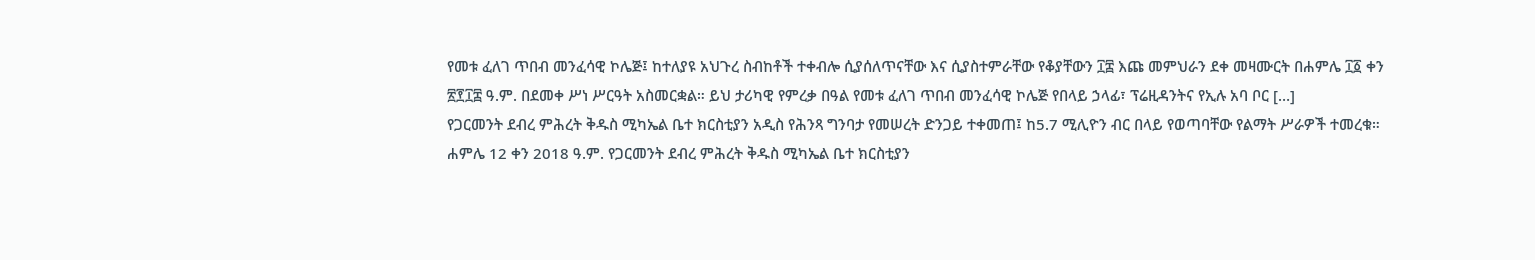የመቱ ፈለገ ጥበብ መንፈሳዊ ኮሌጅ፤ ከተለያዩ አህጉረ ስብከቶች ተቀብሎ ሲያሰለጥናቸው እና ሲያስተምራቸው የቆያቸውን ፲፰ እጩ መምህራን ደቀ መዛሙርት በሐምሌ ፲፩ ቀን ፳፻፲፰ ዓ.ም. በደመቀ ሥነ ሥርዓት አስመርቋል። ይህ ታሪካዊ የምረቃ በዓል የመቱ ፈለገ ጥበብ መንፈሳዊ ኮሌጅ የበላይ ኃላፊ፣ ፕሬዚዳንትና የኢሉ አባ ቦር […]
የጋርመንት ደብረ ምሕረት ቅዱስ ሚካኤል ቤተ ክርስቲያን አዲስ የሕንጻ ግንባታ የመሠረት ድንጋይ ተቀመጠ፤ ከ5.7 ሚሊዮን ብር በላይ የወጣባቸው የልማት ሥራዎች ተመረቁ።
ሐምሌ 12 ቀን 2018 ዓ.ም. የጋርመንት ደብረ ምሕረት ቅዱስ ሚካኤል ቤተ ክርስቲያን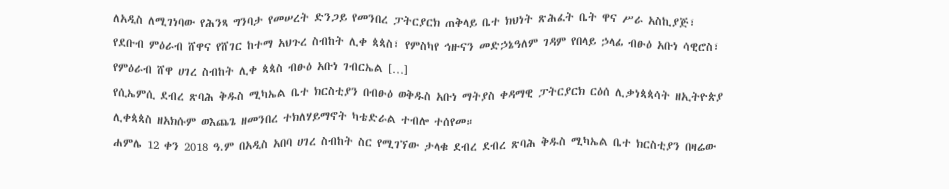ለአዲስ ለሚገነባው የሕንጻ ግንባታ የመሠረት ድንጋይ የመንበረ ፓትርያርክ ጠቅላይ ቤተ ክህነት ጽሕፈት ቤት ዋና ሥራ አስኪያጅ፣ የደቡብ ምዕራብ ሸዋና የሸገር ከተማ አህጉረ ስብከት ሊቀ ጳጳስ፣ የምስካየ ኅዙናን መድኃኔዓለም ገዳም የበላይ ኃላፊ ብፁዕ አቡነ ሳዊሮስ፣ የምዕራብ ሸዋ ሀገረ ስብከት ሊቀ ጳጳስ ብፁዕ አቡነ ገብርኤል […]
የሲኤምሲ ደብረ ጽባሕ ቅዱስ ሚካኤል ቤተ ክርስቲያን በብፁዕ ወቅዱስ አቡነ ማትያስ ቀዳማዊ ፓትርያርክ ርዕሰ ሊቃነጳጳሳት ዘኢትዮጵያ ሊቀጳጳስ ዘአክሱም ወእጨጌ ዘመንበረ ተክለሃይማኖት ካቴድራል ተብሎ ተሰየመ።
ሐምሌ 12 ቀን 2018 ዓ.ም በአዲስ አበባ ሀገረ ስብከት ስር የሚገኘው ታላቁ ደብረ ደብረ ጽባሕ ቅዱስ ሚካኤል ቤተ ክርስቲያን በዛሬው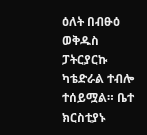ዕለት በብፁዕ ወቅዱስ ፓትርያርኩ ካቴድራል ተብሎ ተሰይሟል። ቤተ ክርስቲያኑ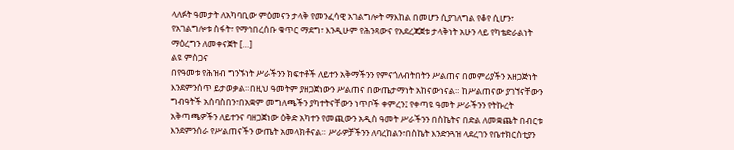ላለፉት ዓመታት ለአካባቢው ምዕመናን ታላቅ የመንፈሳዊ አገልግሎት ማእከል በመሆን ሲያገለግል የቆየ ሲሆን፣ የአገልግሎቱ ስፋት፣ የማኅበረሰቡ ቁጥር ማደግ፣ እንዲሁም የሕንጻውና የአደረጃጀቱ ታላቅነት አሁን ላይ የካቴድራልነት ማዕረግን ለመቀናጀት […]
ልዩ ምስጋና
በየዓመቱ የሕዝብ ግንኙነት ሥራችንን ክፍተቶች ለይተን አቅማችንን የምናጎለብትበትን ሥልጠና በመምሪያችን አዘጋጅነት እንደምንሰጥ ይታወቃል።በዚህ ዓመትም ያዘጋጀነውን ሥልጠና በውጤታማነት አከናውነናል። ከሥልጠናው ያገኘናቸውን ግብዓትች አሰባስበን፣በአቋም መግለጫችን ያካተትናቸውን ነጥቦች ቀምረን፤ የቀጣዩ ዓመት ሥራችንን የትኩረት አቅጣጫዎችን ለይተንና ባዘጋጀነው ዕቅድ አካተን የመጪውን አዲስ ዓመት ሥራችንን በስኬትና በድል ለመቋጨት በብርቱ እንደምንሰራ የሥልጠናችን ውጤት አመላክቶናል። ሥራዎቻችንን ለባረከልን፣በስኬት እንድንጓዝ ላደረገን የቤተክርስቲያን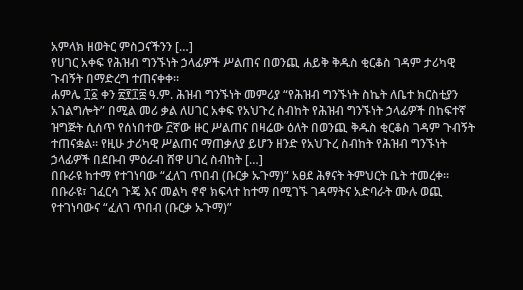አምላክ ዘወትር ምስጋናችንን […]
የሀገር አቀፍ የሕዝብ ግንኙነት ኃላፊዎች ሥልጠና በወንጪ ሐይቅ ቅዱስ ቂርቆስ ገዳም ታሪካዊ ጉብኝት በማድረግ ተጠናቀቀ።
ሐምሌ ፲፩ ቀን ፳፻፲፰ ዓ.ም. ሕዝብ ግንኙነት መምሪያ “የሕዝብ ግንኙነት ስኬት ለቤተ ክርስቲያን አገልግሎት” በሚል መሪ ቃል ለሀገር አቀፍ የአህጉረ ስብከት የሕዝብ ግንኙነት ኃላፊዎች በከፍተኛ ዝግጅት ሲሰጥ የሰነበተው ፫ኛው ዙር ሥልጠና በዛሬው ዕለት በወንጪ ቅዱስ ቂርቆስ ገዳም ጉብኝት ተጠናቋል። የዚሁ ታሪካዊ ሥልጠና ማጠቃለያ ይሆን ዘንድ የአህጉረ ስብከት የሕዝብ ግንኙነት ኃላፊዎች በደቡብ ምዕራብ ሸዋ ሀገረ ስብከት […]
በቡራዩ ከተማ የተገነባው “ፈለገ ጥበብ (ቡርቃ ኡጉማ)” አፀደ ሕፃናት ትምህርት ቤት ተመረቀ።
በቡራዩ፣ ገፈርሳ ጉጄ እና መልካ ኖኖ ክፍላተ ከተማ በሚገኙ ገዳማትና አድባራት ሙሉ ወጪ የተገነባውና “ፈለገ ጥበብ (ቡርቃ ኡጉማ)”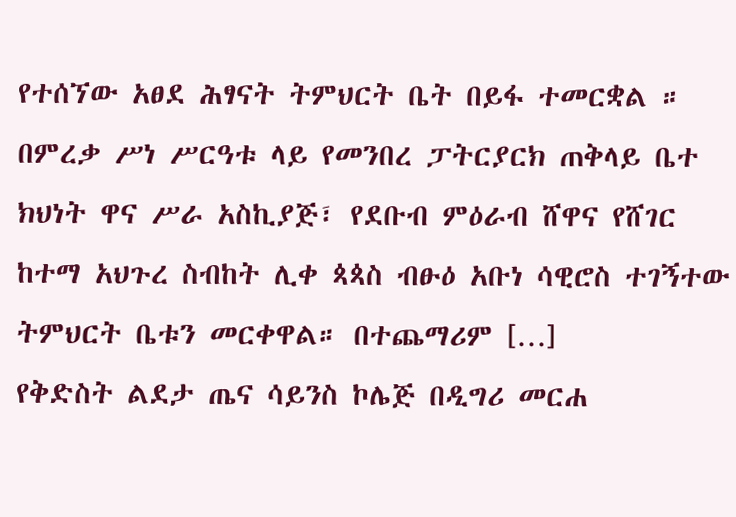የተሰኘው አፀደ ሕፃናት ትምህርት ቤት በይፋ ተመርቋል ። በምረቃ ሥነ ሥርዓቱ ላይ የመንበረ ፓትርያርክ ጠቅላይ ቤተ ክህነት ዋና ሥራ አስኪያጅ፣ የደቡብ ምዕራብ ሸዋና የሸገር ከተማ አህጉረ ስብከት ሊቀ ጳጳስ ብፁዕ አቡነ ሳዊሮስ ተገኝተው ትምህርት ቤቱን መርቀዋል። በተጨማሪም […]
የቅድስት ልደታ ጤና ሳይንስ ኮሌጅ በዲግሪ መርሐ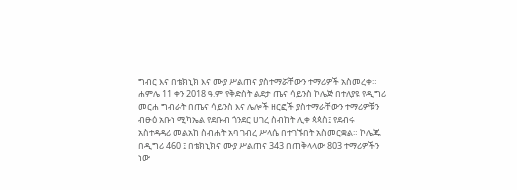ግብር እና በቴክኒክ እና ሙያ ሥልጠና ያስተማሯቸውን ተማሪዎች አስመረቀ።
ሐምሌ 11 ቀን 2018 ዓ.ም የቅድስት ልደታ ጤና ሳይንስ ኮሌጅ በተለያዩ የዲግሪ መርሐ ግብራት በጤና ሳይንስ እና ሌሎች ዘርፎች ያስተማራቸውን ተማሪዎቹን ብፁዕ አቡነ ሚካኤል የደቡብ ጎንደር ሀገረ ስብከት ሊቀ ጳጳስ፤ የደብሩ አስተዳዳሪ መልአከ ስብሐት አባ ገብረ ሥላሴ በተገኙበት አስመርቋል። ኮሌጁ በዲግሪ 460 ፤ በቴክኒክና ሙያ ሥልጠና 343 በጠቅላላው 803 ተማሪዎችን ነው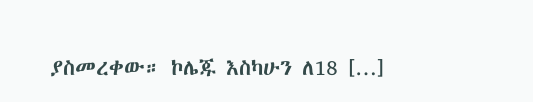ያስመረቀው። ኮሌጁ እስካሁን ለ18 […]